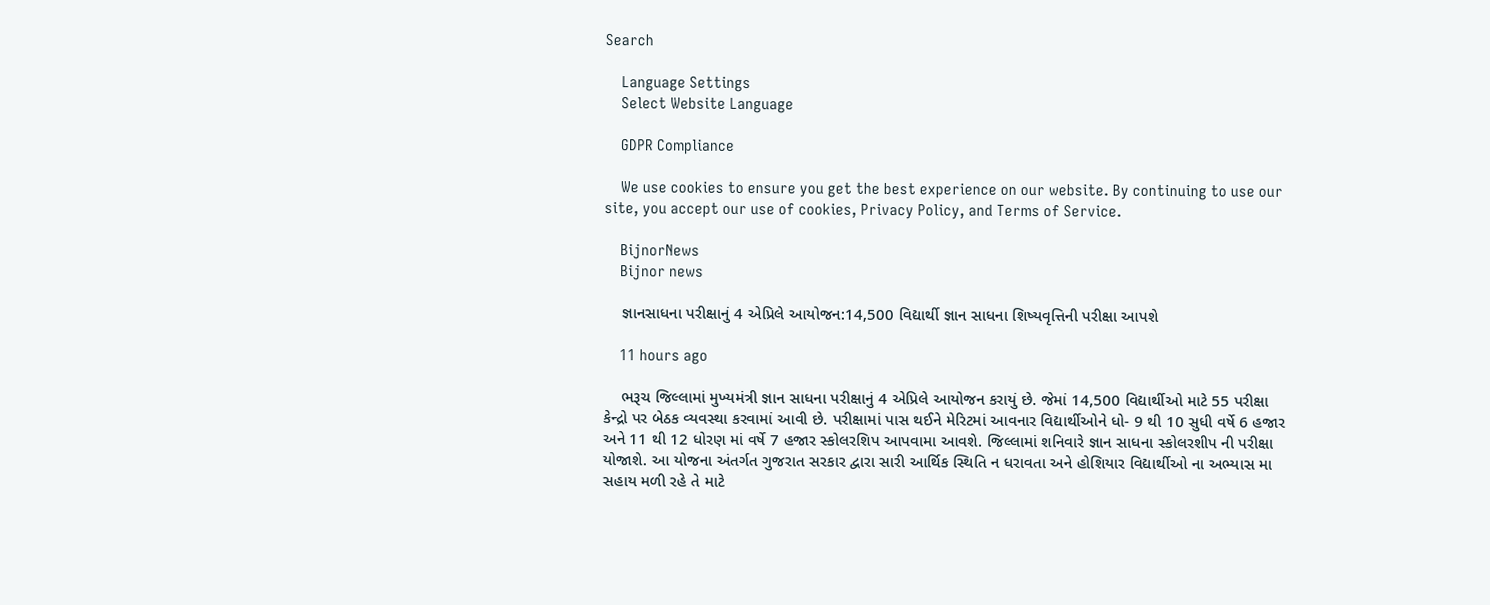Search

    Language Settings
    Select Website Language

    GDPR Compliance

    We use cookies to ensure you get the best experience on our website. By continuing to use our site, you accept our use of cookies, Privacy Policy, and Terms of Service.

    BijnorNews
    Bijnor news

    જ્ઞાનસાધના પરીક્ષાનું 4 એપ્રિલે આયોજન:14,500 વિદ્યાર્થી જ્ઞાન સાધના શિષ્યવૃત્તિની પરીક્ષા આપશે

    11 hours ago

    ભરૂચ જિલ્લામાં મુખ્યમંત્રી જ્ઞાન સાધના પરીક્ષાનું 4 એપ્રિલે આયોજન કરાયું છે. જેમાં 14,500 વિદ્યાર્થીઓ માટે 55 પરીક્ષા કેન્દ્રો પર બેઠક વ્યવસ્થા કરવામાં આવી છે. પરીક્ષામાં પાસ થઈને મેરિટમાં આવનાર વિદ્યાર્થીઓને ધો- 9 થી 10 સુધી વર્ષે 6 હજાર અને 11 થી 12 ધોરણ માં વર્ષે 7 હજાર સ્કોલરશિપ આપવામા આવશે. જિલ્લામાં શનિવારે જ્ઞાન સાધના સ્કોલરશીપ ની પરીક્ષા યોજાશે. આ યોજના અંતર્ગત ગુજરાત સરકાર દ્વારા સારી આર્થિક સ્થિતિ ન ધરાવતા અને હોશિયાર વિદ્યાર્થીઓ ના અભ્યાસ મા સહાય મળી રહે તે માટે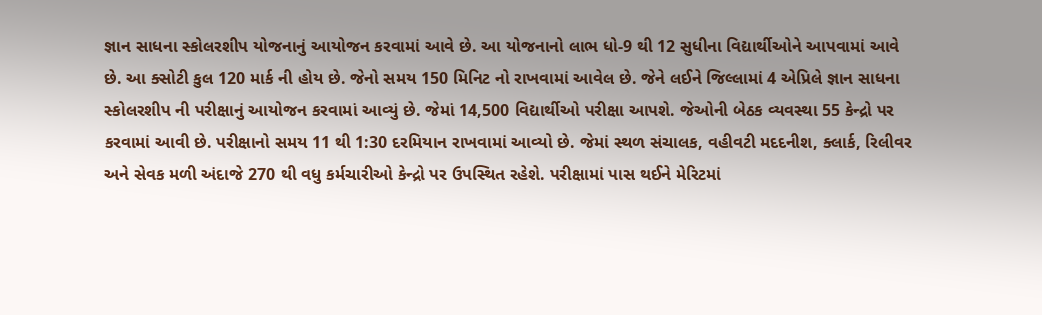જ્ઞાન સાધના સ્કોલરશીપ યોજનાનું આયોજન કરવામાં આવે છે. આ યોજનાનો લાભ ધો-9 થી 12 સુધીના વિદ્યાર્થીઓને આપવામાં આવે છે. આ ક્સોટી કુલ 120 માર્ક ની હોય છે. જેનો સમય 150 મિનિટ નો રાખવામાં આવેલ છે. જેને લઈને જિલ્લામાં 4 એપ્રિલે જ્ઞાન સાધના સ્કોલરશીપ ની પરીક્ષાનું આયોજન કરવામાં આવ્યું છે. જેમાં 14,500 વિદ્યાર્થીઓ પરીક્ષા આપશે. જેઓની બેઠક વ્યવસ્થા 55 કેન્દ્રો પર કરવામાં આવી છે. પરીક્ષાનો સમય 11 થી 1:30 દરમિયાન રાખવામાં આવ્યો છે. જેમાં સ્થળ સંચાલક, વહીવટી મદદનીશ, ક્લાર્ક, રિલીવર અને સેવક મળી અંદાજે 270 થી વધુ કર્મચારીઓ કેન્દ્રો પર ઉપસ્થિત રહેશે. પરીક્ષામાં પાસ થઈને મેરિટમાં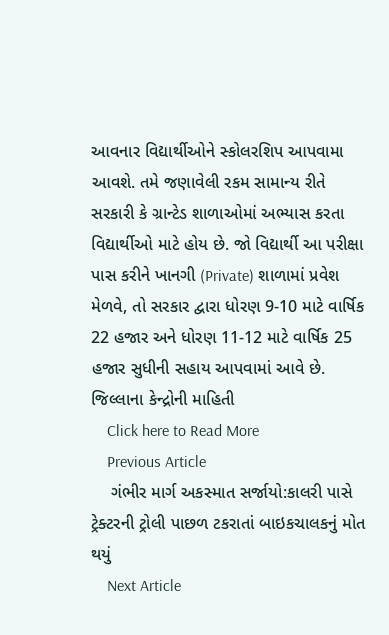આવનાર વિદ્યાર્થીઓને સ્કોલરશિપ આપવામા આવશે. તમે જણાવેલી રકમ સામાન્ય રીતે સરકારી કે ગ્રાન્ટેડ શાળાઓમાં અભ્યાસ કરતા વિદ્યાર્થીઓ માટે હોય છે. જો વિદ્યાર્થી આ પરીક્ષા પાસ કરીને ખાનગી (Private) શાળામાં પ્રવેશ મેળવે, તો સરકાર દ્વારા ધોરણ 9-10 માટે વાર્ષિક 22 હજાર અને ધોરણ 11-12 માટે વાર્ષિક 25 હજાર સુધીની સહાય આપવામાં આવે છે. જિલ્લાના કેન્દ્રોની માહિતી
    Click here to Read More
    Previous Article
    ગંભીર માર્ગ અકસ્માત સર્જાયો:કાલરી પાસે ટ્રેક્ટરની ટ્રોલી પાછળ ટકરાતાં બાઇકચાલકનું મોત થયું
    Next Article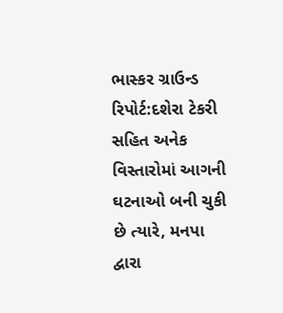ભાસ્કર ગ્રાઉન્ડ રિપોર્ટ:દશેરા ટેકરી સહિત અનેક વિસ્તારોમાં આગની ઘટનાઓ બની ચુકી છે ત્યારે, મનપા દ્વારા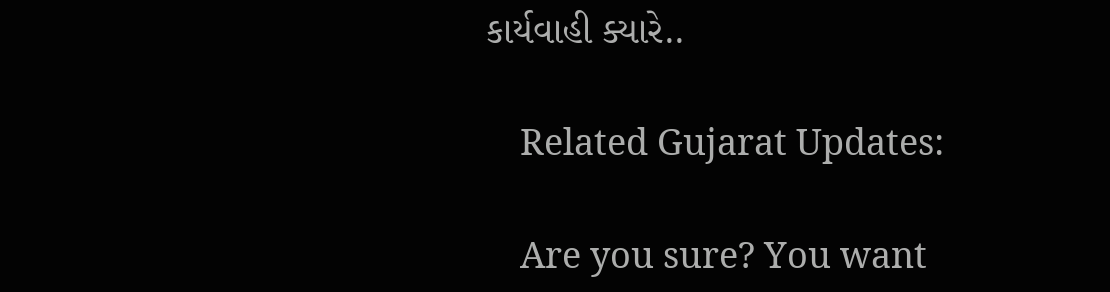કાર્યવાહી ક્યારે..

    Related Gujarat Updates:

    Are you sure? You want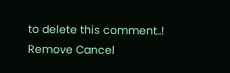to delete this comment..! Remove Cancel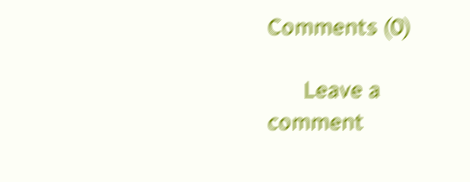Comments (0)

      Leave a comment